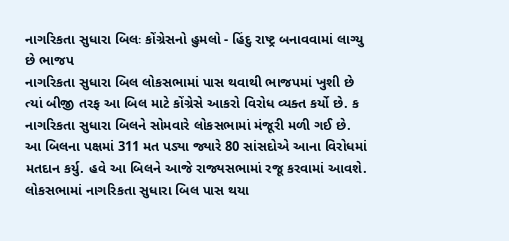નાગરિકતા સુધારા બિલઃ કોંગ્રેસનો હુમલો - હિંદુ રાષ્ટ્ર બનાવવામાં લાગ્યુ છે ભાજપ
નાગરિકતા સુધારા બિલ લોકસભામાં પાસ થવાથી ભાજપમાં ખુશી છે ત્યાં બીજી તરફ આ બિલ માટે કોંગ્રેસે આકરો વિરોધ વ્યક્ત કર્યો છે. ક
નાગરિકતા સુધારા બિલને સોમવારે લોકસભામાં મંજૂરી મળી ગઈ છે. આ બિલના પક્ષમાં 311 મત પડ્યા જ્યારે 80 સાંસદોએ આના વિરોધમાં મતદાન કર્યુ. હવે આ બિલને આજે રાજ્યસભામાં રજૂ કરવામાં આવશે. લોકસભામાં નાગરિકતા સુધારા બિલ પાસ થયા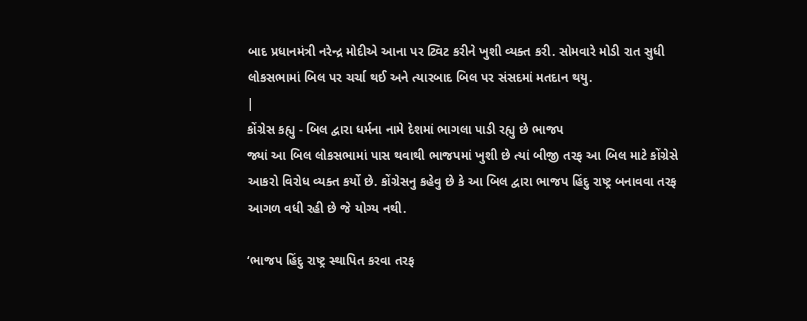બાદ પ્રધાનમંત્રી નરેન્દ્ર મોદીએ આના પર ટ્વિટ કરીને ખુશી વ્યક્ત કરી. સોમવારે મોડી રાત સુધી લોકસભામાં બિલ પર ચર્ચા થઈ અને ત્યારબાદ બિલ પર સંસદમાં મતદાન થયુ.
|
કોંગ્રેસ કહ્યુ - બિલ દ્વારા ધર્મના નામે દેશમાં ભાગલા પાડી રહ્યુ છે ભાજપ
જ્યાં આ બિલ લોકસભામાં પાસ થવાથી ભાજપમાં ખુશી છે ત્યાં બીજી તરફ આ બિલ માટે કોંગ્રેસે આકરો વિરોધ વ્યક્ત કર્યો છે. કોંગ્રેસનુ કહેવુ છે કે આ બિલ દ્વારા ભાજપ હિંદુ રાષ્ટ્ર બનાવવા તરફ આગળ વધી રહી છે જે યોગ્ય નથી.

‘ભાજપ હિંદુ રાષ્ટ્ર સ્થાપિત કરવા તરફ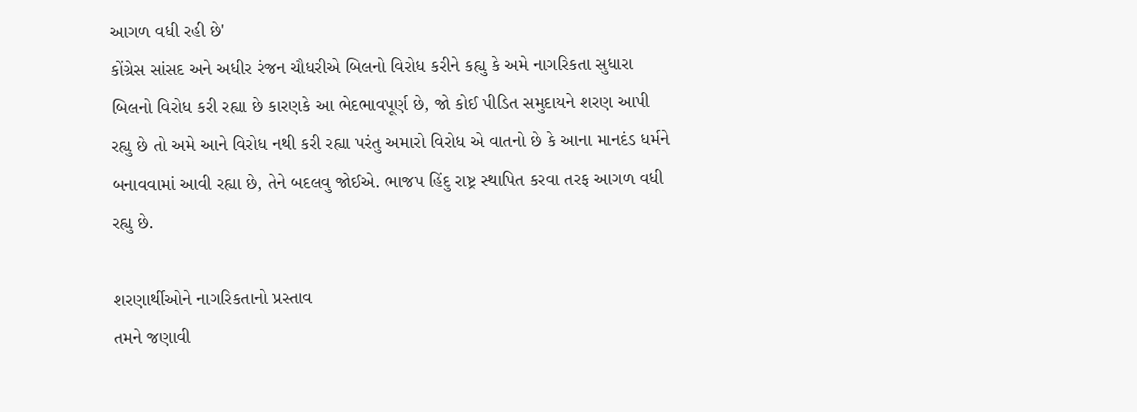આગળ વધી રહી છે'
કોંગ્રેસ સાંસદ અને અધીર રંજન ચૌધરીએ બિલનો વિરોધ કરીને કહ્યુ કે અમે નાગરિકતા સુધારા બિલનો વિરોધ કરી રહ્યા છે કારણકે આ ભેદભાવપૂર્ણ છે, જો કોઈ પીડિત સમુદાયને શરણ આપી રહ્યુ છે તો અમે આને વિરોધ નથી કરી રહ્યા પરંતુ અમારો વિરોધ એ વાતનો છે કે આના માનદંડ ધર્મને બનાવવામાં આવી રહ્યા છે, તેને બદલવુ જોઈએ. ભાજપ હિંદુ રાષ્ટ્ર સ્થાપિત કરવા તરફ આગળ વધી રહ્યુ છે.

શરણાર્થીઓને નાગરિકતાનો પ્રસ્તાવ
તમને જણાવી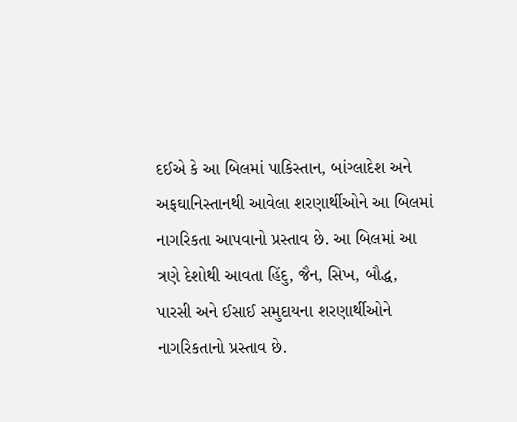દઈએ કે આ બિલમાં પાકિસ્તાન, બાંગ્લાદેશ અને અફઘાનિસ્તાનથી આવેલા શરણાર્થીઓને આ બિલમાં નાગરિકતા આપવાનો પ્રસ્તાવ છે. આ બિલમાં આ ત્રણે દેશોથી આવતા હિંદુ, જૈન, સિખ, બૌદ્ધ, પારસી અને ઈસાઈ સમુદાયના શરણાર્થીઓને નાગરિકતાનો પ્રસ્તાવ છે.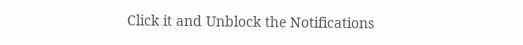Click it and Unblock the Notifications